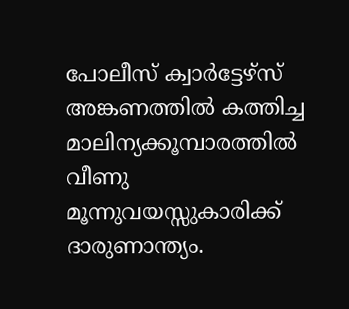പോലീസ് ക്വാർട്ടേഴ്‌സ് അങ്കണത്തിൽ കത്തിച്ച മാലിന്യക്കൂമ്പാരത്തിൽ വീണു മൂന്നുവയസ്സുകാരിക്ക് ദാരുണാന്ത്യം.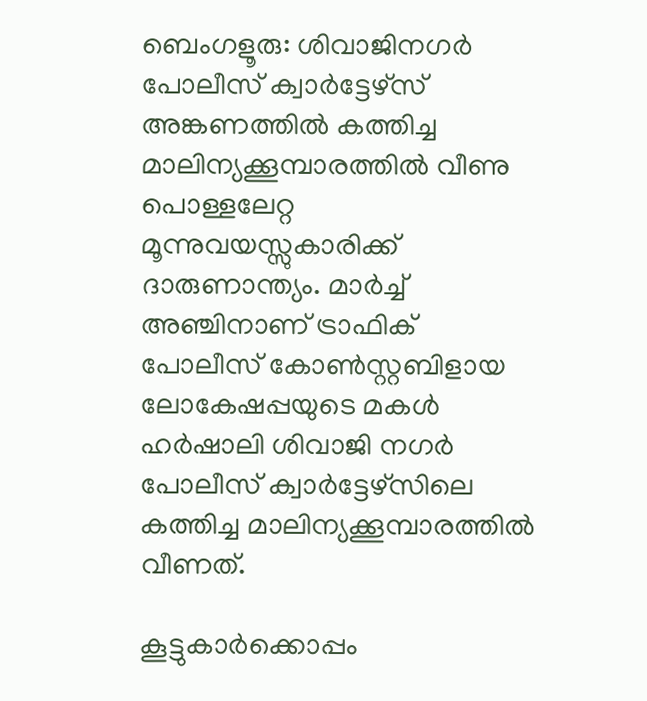ബെംഗളൂരു: ശിവാജിനഗർ പോലീസ് ക്വാർട്ടേഴ്‌സ് അങ്കണത്തിൽ കത്തിച്ച മാലിന്യക്കൂമ്പാരത്തിൽ വീണു പൊള്ളലേറ്റ മൂന്നുവയസ്സുകാരിക്ക് ദാരുണാന്ത്യം. മാർച്ച് അഞ്ചിനാണ് ട്രാഫിക് പോലീസ് കോൺസ്റ്റബിളായ ലോകേഷപ്പയുടെ മകൾ ഹർഷാലി ശിവാജി നഗർ പോലീസ് ക്വാർട്ടേഴ്‌സിലെ കത്തിച്ച മാലിന്യക്കൂമ്പാരത്തിൽ വീണത്.

കൂട്ടുകാർക്കൊപ്പം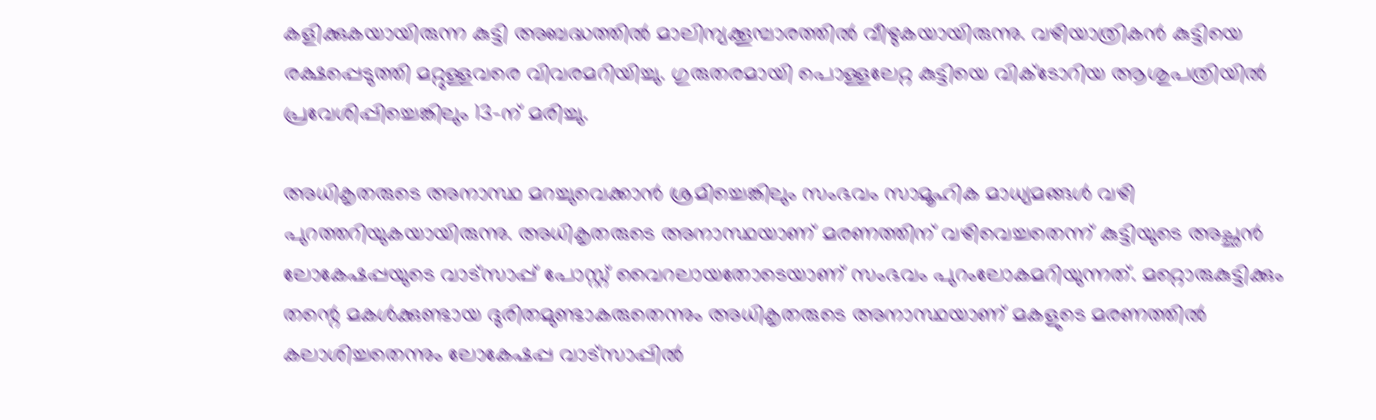കളിക്കുകയായിരുന്ന കുട്ടി അബദ്ധത്തിൽ മാലിന്യക്കൂമ്പാരത്തിൽ വീഴുകയായിരുന്നു. വഴിയാത്രികൻ കുട്ടിയെ രക്ഷപ്പെടുത്തി മറ്റുള്ളവരെ വിവരമറിയിച്ചു. ഗുരുതരമായി പൊള്ളലേറ്റ കുട്ടിയെ വിക്ടോറിയ ആശുപത്രിയിൽ പ്രവേശിപ്പിച്ചെങ്കിലും 13-ന് മരിച്ചു.

അധികൃതരുടെ അനാസ്ഥ മറച്ചുവെക്കാൻ ശ്രമിച്ചെങ്കിലും സംഭവം സാമൂഹിക മാധ്യമങ്ങൾ വഴി പുറത്തറിയുകയായിരുന്നു. അധികൃതരുടെ അനാസ്ഥയാണ് മരണത്തിന് വഴിവെച്ചതെന്ന് കുട്ടിയുടെ അച്ഛൻ ലോകേഷപ്പയുടെ വാട്സാപ്പ് പോസ്റ്റ് വൈറലായതോടെയാണ് സംഭവം പുറംലോകമറിയുന്നത്. മറ്റൊരുകുട്ടിക്കും തന്റെ മകൾക്കുണ്ടായ ദുരിതമുണ്ടാകരുതെന്നും അധികൃതരുടെ അനാസ്ഥയാണ് മകളുടെ മരണത്തിൽ കലാശിച്ചതെന്നും ലോകേഷപ്പ വാട്സാപ്പിൽ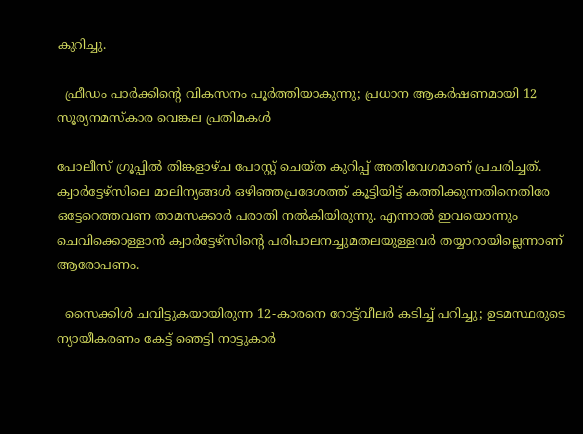കുറിച്ചു.

  ഫ്രീഡം പാർക്കിന്റെ വികസനം പൂർത്തിയാകുന്നു; പ്രധാന ആകർഷണമായി 12 സൂര്യനമസ്കാര വെങ്കല പ്രതിമകൾ

പോലീസ് ഗ്രൂപ്പിൽ തിങ്കളാഴ്ച പോസ്റ്റ് ചെയ്ത കുറിപ്പ് അതിവേഗമാണ് പ്രചരിച്ചത്. ക്വാർട്ടേഴ്‌സിലെ മാലിന്യങ്ങൾ ഒഴിഞ്ഞപ്രദേശത്ത് കൂട്ടിയിട്ട് കത്തിക്കുന്നതിനെതിരേ ഒട്ടേറെത്തവണ താമസക്കാർ പരാതി നൽകിയിരുന്നു. എന്നാൽ ഇവയൊന്നും ചെവിക്കൊള്ളാൻ ക്വാർട്ടേഴ്‌സിന്റെ പരിപാലനച്ചുമതലയുള്ളവർ തയ്യാറായില്ലെന്നാണ് ആരോപണം.

  സൈക്കിൾ ചവിട്ടുകയായിരുന്ന 12-കാരനെ റോട്ട്‌വീലർ കടിച്ച് പറിച്ചു; ഉടമസ്ഥരുടെ ന്യായീകരണം കേട്ട് ഞെട്ടി നാട്ടുകാർ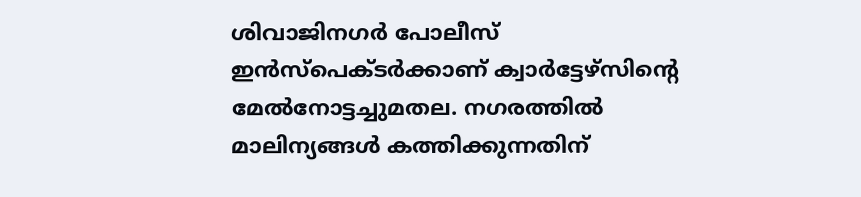ശിവാജിനഗർ പോലീസ് ഇൻസ്പെക്ടർക്കാണ് ക്വാർട്ടേഴ്‌സിന്റെ മേൽനോട്ടച്ചുമതല. നഗരത്തിൽ മാലിന്യങ്ങൾ കത്തിക്കുന്നതിന്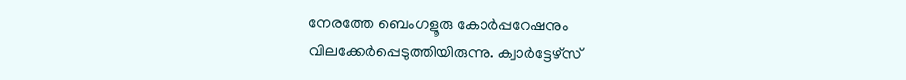നേരത്തേ ബെംഗളൂരു കോർപ്പറേഷനും വിലക്കേർപ്പെടുത്തിയിരുന്നു. ക്വാർട്ടേഴ്‌സ്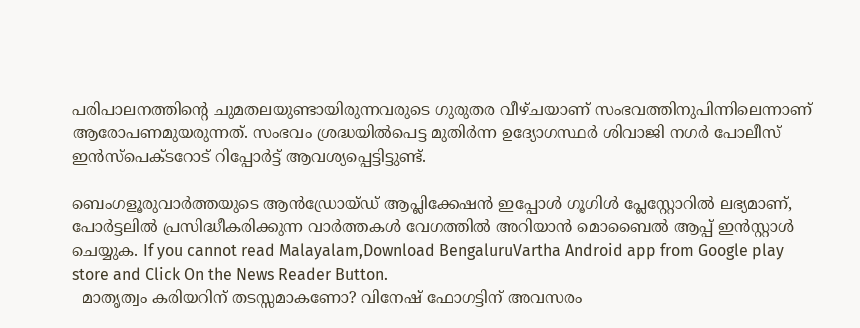പരിപാലനത്തിന്റെ ചുമതലയുണ്ടായിരുന്നവരുടെ ഗുരുതര വീഴ്ചയാണ് സംഭവത്തിനുപിന്നിലെന്നാണ് ആരോപണമുയരുന്നത്. സംഭവം ശ്രദ്ധയിൽപെട്ട മുതിർന്ന ഉദ്യോഗസ്ഥർ ശിവാജി നഗർ പോലീസ് ഇൻസ്പെക്ടറോട് റിപ്പോർട്ട് ആവശ്യപ്പെട്ടിട്ടുണ്ട്.

ബെംഗളൂരുവാർത്തയുടെ ആൻഡ്രോയ്ഡ് ആപ്ലിക്കേഷൻ ഇപ്പോൾ ഗൂഗിൾ പ്ലേസ്റ്റോറിൽ ലഭ്യമാണ്, പോർട്ടലിൽ പ്രസിദ്ധീകരിക്കുന്ന വാർത്തകൾ വേഗത്തിൽ അറിയാൻ മൊബൈൽ ആപ്പ് ഇൻസ്റ്റാൾ ചെയ്യുക. If you cannot read Malayalam,Download BengaluruVartha Android app from Google play store and Click On the News Reader Button.
  മാതൃത്വം കരിയറിന് തടസ്സമാകണോ? വിനേഷ് ഫോഗട്ടിന് അവസരം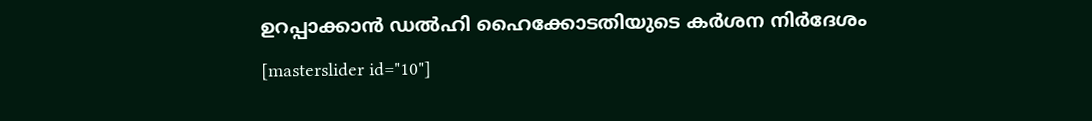ഉറപ്പാക്കാൻ ഡൽഹി ഹൈക്കോടതിയുടെ കർശന നിർദേശം
[masterslider id="10"]